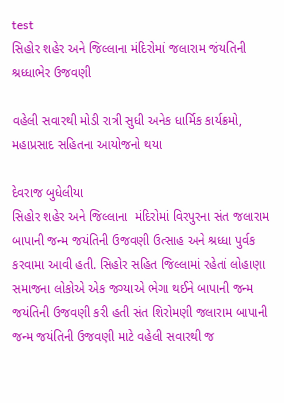test
સિહોર શહેર અને જિલ્લાના મંદિરોમાં જલારામ જંયતિની શ્રધ્ધાભેર ઉજવણી

વહેલી સવારથી મોડી રાત્રી સુધી અનેક ધાર્મિક કાર્યક્રમો, મહાપ્રસાદ સહિતના આયોજનો થયા

દેવરાજ બુધેલીયા
સિહોર શહેર અને જિલ્લાના  મંદિરોમાં વિરપુરના સંત જલારામ બાપાની જન્મ જયંતિની ઉજવણી ઉત્સાહ અને શ્રધ્ધા પુર્વક કરવામા આવી હતી. સિહોર સહિત જિલ્લામાં રહેતાં લોહાણા સમાજના લોકોએ એક જગ્યાએ ભેગા થઈને બાપાની જન્મ જયંતિની ઉજવણી કરી હતી સંત શિરોમણી જલારામ બાપાની જન્મ જયંતિની ઉજવણી માટે વહેલી સવારથી જ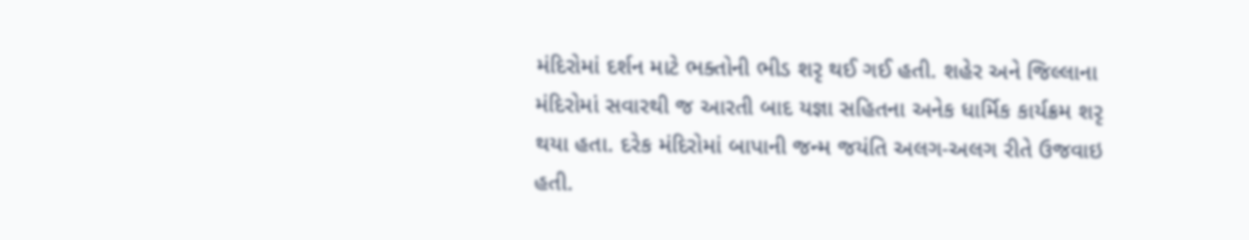મંદિરોમાં દર્શન માટે ભક્તોની ભીડ શરૃ થઈ ગઈ હતી. શહેર અને જિલ્લાના મંદિરોમાં સવારથી જ આરતી બાદ યજ્ઞા સહિતના અનેક ધાર્મિક કાર્યક્રમ શરૃ થયા હતા. દરેક મંદિરોમાં બાપાની જન્મ જયંતિ અલગ-અલગ રીતે ઉજવાઇ હતી.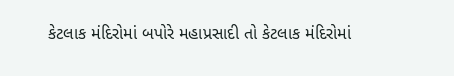કેટલાક મંદિરોમાં બપોરે મહાપ્રસાદી તો કેટલાક મંદિરોમાં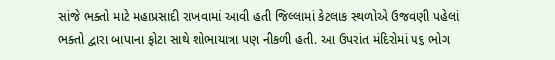સાંજે ભક્તો માટે મહાપ્રસાદી રાખવામાં આવી હતી જિલ્લામાં કેટલાક સ્થળોએ ઉજવણી પહેલાં ભક્તો દ્વારા બાપાના ફોટા સાથે શોભાયાત્રા પણ નીકળી હતી. આ ઉપરાંત મંદિરોમાં ૫૬ ભોગ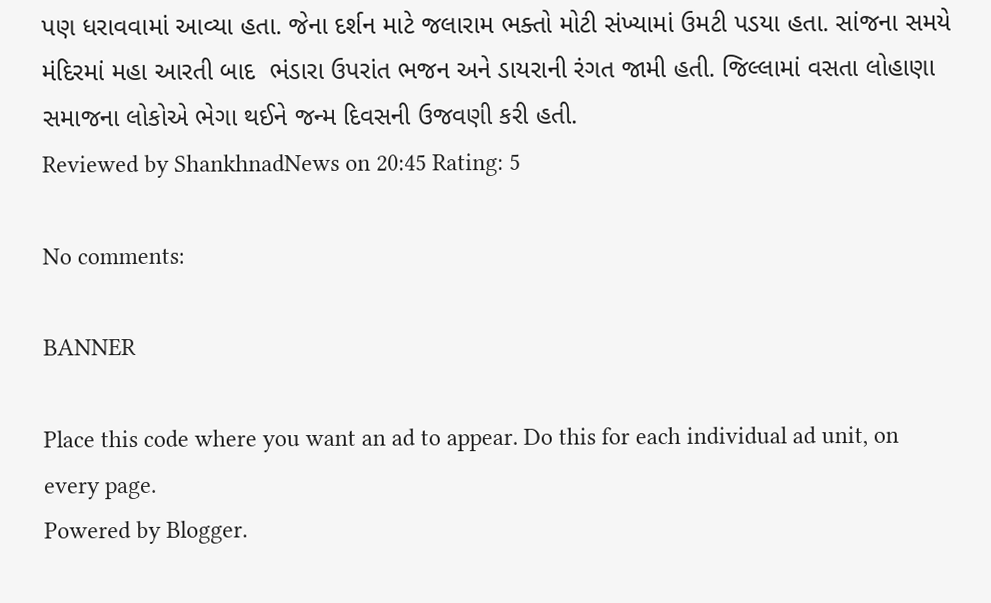પણ ધરાવવામાં આવ્યા હતા. જેના દર્શન માટે જલારામ ભક્તો મોટી સંખ્યામાં ઉમટી પડયા હતા. સાંજના સમયે મંદિરમાં મહા આરતી બાદ  ભંડારા ઉપરાંત ભજન અને ડાયરાની રંગત જામી હતી. જિલ્લામાં વસતા લોહાણા સમાજના લોકોએ ભેગા થઈને જન્મ દિવસની ઉજવણી કરી હતી.
Reviewed by ShankhnadNews on 20:45 Rating: 5

No comments:

BANNER

Place this code where you want an ad to appear. Do this for each individual ad unit, on every page.
Powered by Blogger.